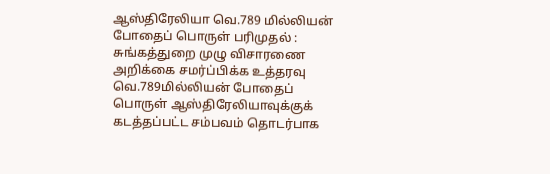ஆஸ்திரேலியா வெ.789 மில்லியன் போதைப் பொருள் பரிமுதல் : சுங்கத்துறை முழு விசாரணை அறிக்கை சமர்ப்பிக்க உத்தரவு
வெ.789மில்லியன் போதைப் பொருள் ஆஸ்திரேலியாவுக்குக் கடத்தப்பட்ட சம்பவம் தொடர்பாக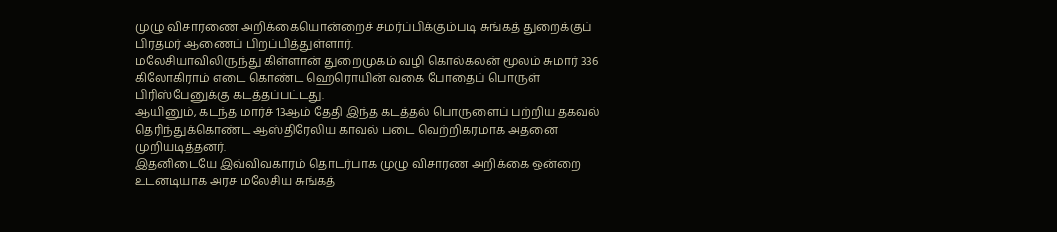முழு விசாரணை அறிக்கையொன்றைச் சமர்ப்பிக்கும்படி சுங்கத் துறைக்குப் பிரதமர் ஆணைப் பிறப்பித்துள்ளார்.
மலேசியாவிலிருந்து கிள்ளான் துறைமுகம் வழி கொல்கலன் மூலம் சுமார் 336 கிலோகிராம் எடை கொண்ட ஹெரொயின் வகை போதைப் பொருள் பிரிஸ்பேனுக்கு கடத்தப்பட்டது.
ஆயினும், கடந்த மார்ச் 13ஆம் தேதி இந்த கடத்தல் பொருளைப் பற்றிய தகவல் தெரிந்துக்கொண்ட ஆஸ்திரேலிய காவல் படை வெற்றிகரமாக அதனை முறியடித்தனர்.
இதனிடையே இவ்விவகாரம் தொடர்பாக முழு விசாரண அறிக்கை ஒன்றை உடனடியாக அரச மலேசிய சுங்கத்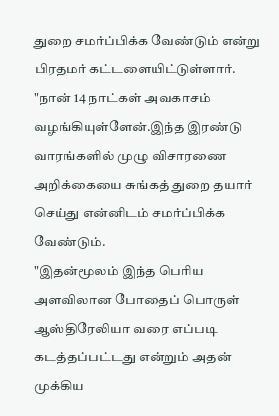துறை சமர்ப்பிக்க வேண்டும் என்று பிரதமர் கட்டளையிட்டுள்ளார்.
"நான் 14 நாட்கள் அவகாசம் வழங்கியுள்ளேன்.இந்த இரண்டு வாரங்களில் முழு விசாரணை அறிக்கையை சுங்கத் துறை தயார் செய்து என்னிடம் சமர்ப்பிக்க வேண்டும்.
"இதன்மூலம் இந்த பெரிய அளவிலான போதைப் பொருள் ஆஸ்திரேலியா வரை எப்படி கடத்தப்பட்டது என்றும் அதன் முக்கிய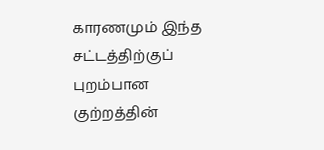காரணமும் இந்த சட்டத்திற்குப் புறம்பான குற்றத்தின்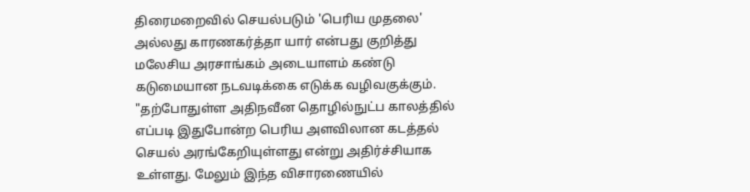திரைமறைவில் செயல்படும் 'பெரிய முதலை' அல்லது காரணகர்த்தா யார் என்பது குறித்து மலேசிய அரசாங்கம் அடையாளம் கண்டு கடுமையான நடவடிக்கை எடுக்க வழிவகுக்கும்.
"தற்போதுள்ள அதிநவீன தொழில்நுட்ப காலத்தில் எப்படி இதுபோன்ற பெரிய அளவிலான கடத்தல் செயல் அரங்கேறியுள்ளது என்று அதிர்ச்சியாக உள்ளது. மேலும் இந்த விசாரணையில்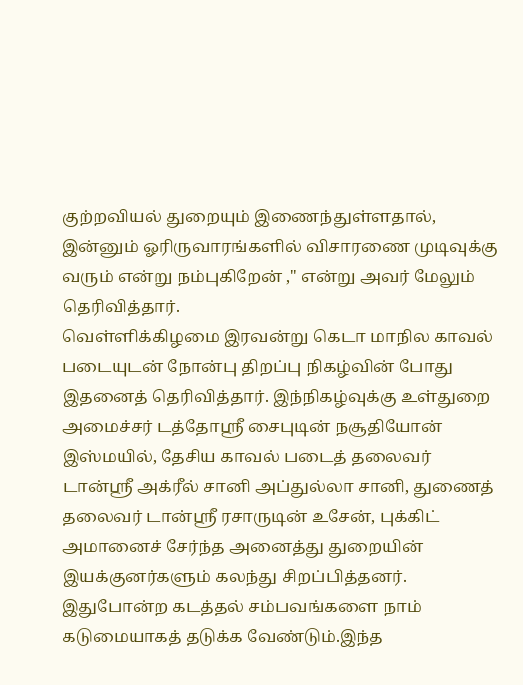குற்றவியல் துறையும் இணைந்துள்ளதால், இன்னும் ஓரிருவாரங்களில் விசாரணை முடிவுக்கு வரும் என்று நம்புகிறேன் ," என்று அவர் மேலும் தெரிவித்தார்.
வெள்ளிக்கிழமை இரவன்று கெடா மாநில காவல் படையுடன் நோன்பு திறப்பு நிகழ்வின் போது இதனைத் தெரிவித்தார். இந்நிகழ்வுக்கு உள்துறை அமைச்சர் டத்தோஶ்ரீ சைபுடின் நசூதியோன் இஸ்மயில், தேசிய காவல் படைத் தலைவர் டான்ஶ்ரீ அக்ரீல் சானி அப்துல்லா சானி, துணைத் தலைவர் டான்ஶ்ரீ ரசாருடின் உசேன், புக்கிட் அமானைச் சேர்ந்த அனைத்து துறையின் இயக்குனர்களும் கலந்து சிறப்பித்தனர்.
இதுபோன்ற கடத்தல் சம்பவங்களை நாம் கடுமையாகத் தடுக்க வேண்டும்.இந்த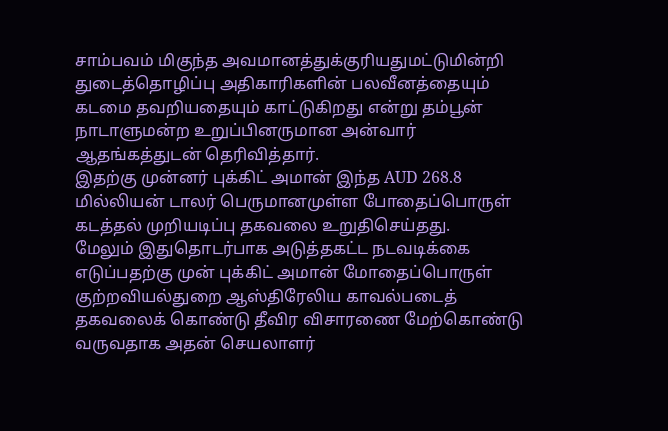சாம்பவம் மிகுந்த அவமானத்துக்குரியதுமட்டுமின்றி துடைத்தொழிப்பு அதிகாரிகளின் பலவீனத்தையும் கடமை தவறியதையும் காட்டுகிறது என்று தம்பூன் நாடாளுமன்ற உறுப்பினருமான அன்வார் ஆதங்கத்துடன் தெரிவித்தார்.
இதற்கு முன்னர் புக்கிட் அமான் இந்த AUD 268.8 மில்லியன் டாலர் பெருமானமுள்ள போதைப்பொருள் கடத்தல் முறியடிப்பு தகவலை உறுதிசெய்தது.
மேலும் இதுதொடர்பாக அடுத்தகட்ட நடவடிக்கை எடுப்பதற்கு முன் புக்கிட் அமான் மோதைப்பொருள் குற்றவியல்துறை ஆஸ்திரேலிய காவல்படைத் தகவலைக் கொண்டு தீவிர விசாரணை மேற்கொண்டு வருவதாக அதன் செயலாளர்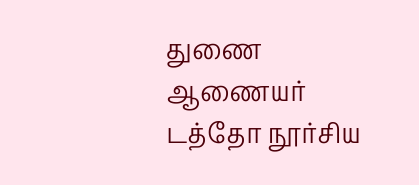துணை ஆணையர் டத்தோ நூர்சிய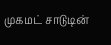முகமட் சாடுடின்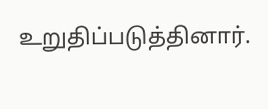உறுதிப்படுத்தினார்.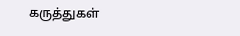கருத்துகள்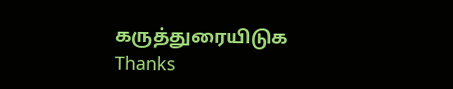கருத்துரையிடுக
Thanks